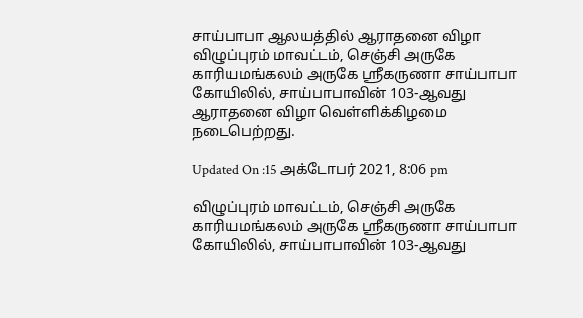சாய்பாபா ஆலயத்தில் ஆராதனை விழா
விழுப்புரம் மாவட்டம், செஞ்சி அருகே காரியமங்கலம் அருகே ஸ்ரீகருணா சாய்பாபா கோயிலில், சாய்பாபாவின் 103-ஆவது ஆராதனை விழா வெள்ளிக்கிழமை நடைபெற்றது.

Updated On :15 அக்டோபர் 2021, 8:06 pm

விழுப்புரம் மாவட்டம், செஞ்சி அருகே காரியமங்கலம் அருகே ஸ்ரீகருணா சாய்பாபா கோயிலில், சாய்பாபாவின் 103-ஆவது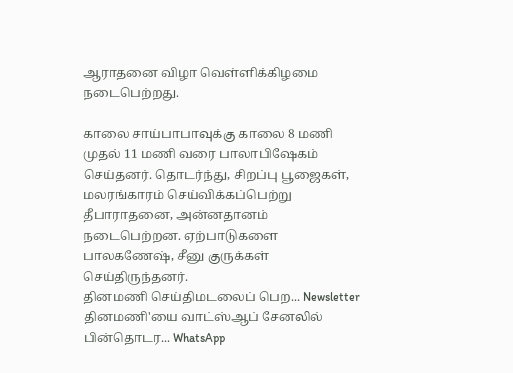ஆராதனை விழா வெள்ளிக்கிழமை நடைபெற்றது.

காலை சாய்பாபாவுக்கு காலை 8 மணி முதல் 11 மணி வரை பாலாபிஷேகம் செய்தனர். தொடர்ந்து, சிறப்பு பூஜைகள், மலரங்காரம் செய்விக்கப்பெற்று தீபாராதனை, அன்னதானம் நடைபெற்றன. ஏற்பாடுகளை பாலகணேஷ், சீனு குருக்கள் செய்திருந்தனர்.
தினமணி செய்திமடலைப் பெற... Newsletter
தினமணி'யை வாட்ஸ்ஆப் சேனலில் பின்தொடர... WhatsApp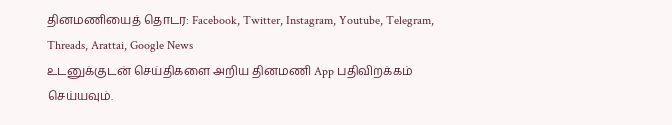தினமணியைத் தொடர: Facebook, Twitter, Instagram, Youtube, Telegram, Threads, Arattai, Google News
உடனுக்குடன் செய்திகளை அறிய தினமணி App பதிவிறக்கம் செய்யவும்.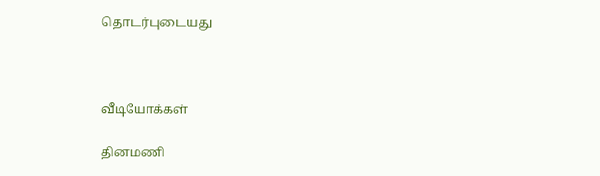தொடர்புடையது



வீடியோக்கள்

தினமணி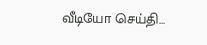வீடியோ செய்தி...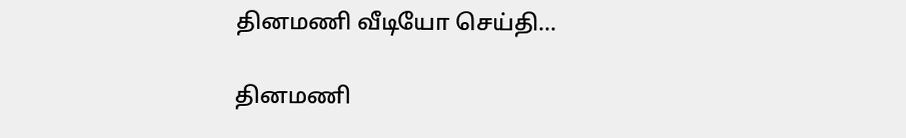தினமணி வீடியோ செய்தி...

தினமணி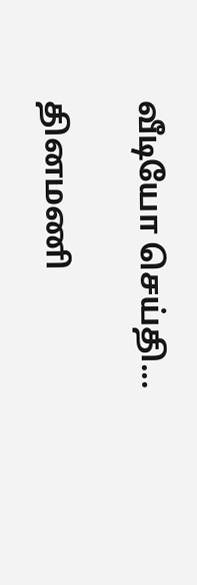வீடியோ செய்தி...

தினமணி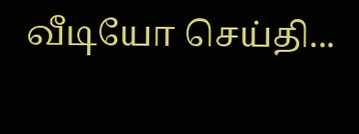வீடியோ செய்தி...